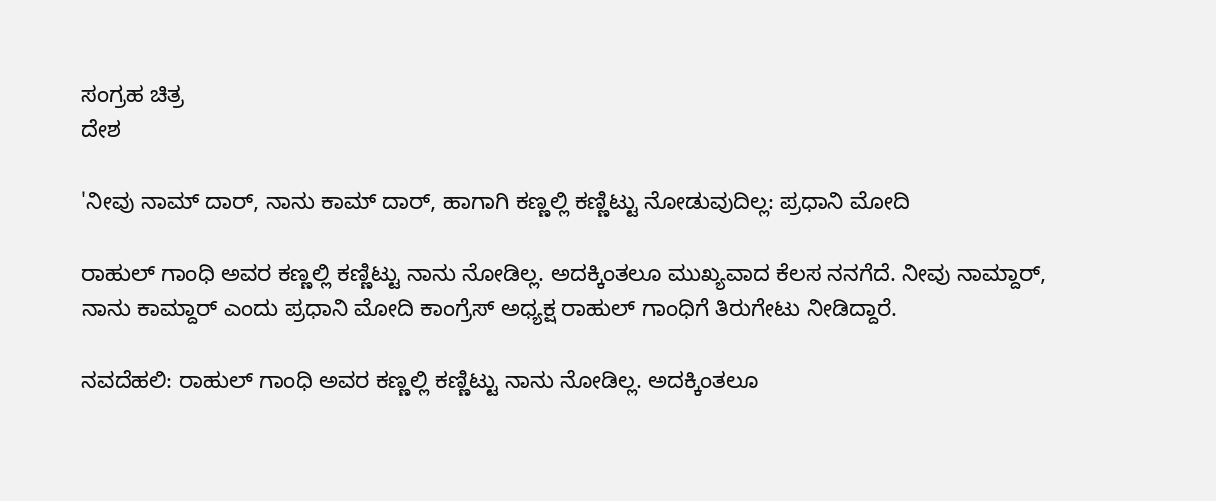ಸಂಗ್ರಹ ಚಿತ್ರ
ದೇಶ

'ನೀವು ನಾಮ್ ದಾರ್, ನಾನು ಕಾಮ್ ದಾರ್, ಹಾಗಾಗಿ ಕಣ್ಣಲ್ಲಿ ಕಣ್ಣಿಟ್ಟು ನೋಡುವುದಿಲ್ಲ: ಪ್ರಧಾನಿ ಮೋದಿ

ರಾಹುಲ್ ಗಾಂಧಿ ಅವರ ಕಣ್ಣಲ್ಲಿ ಕಣ್ಣಿಟ್ಟು ನಾನು ನೋಡಿಲ್ಲ. ಅದಕ್ಕಿಂತಲೂ ಮುಖ್ಯವಾದ ಕೆಲಸ ನನಗೆದೆ. ನೀವು ನಾಮ್ದಾರ್, ನಾನು ಕಾಮ್ದಾರ್ ಎಂದು ಪ್ರಧಾನಿ ಮೋದಿ ಕಾಂಗ್ರೆಸ್ ಅಧ್ಯಕ್ಷ ರಾಹುಲ್ ಗಾಂಧಿಗೆ ತಿರುಗೇಟು ನೀಡಿದ್ದಾರೆ.

ನವದೆಹಲಿ: ರಾಹುಲ್ ಗಾಂಧಿ ಅವರ ಕಣ್ಣಲ್ಲಿ ಕಣ್ಣಿಟ್ಟು ನಾನು ನೋಡಿಲ್ಲ. ಅದಕ್ಕಿಂತಲೂ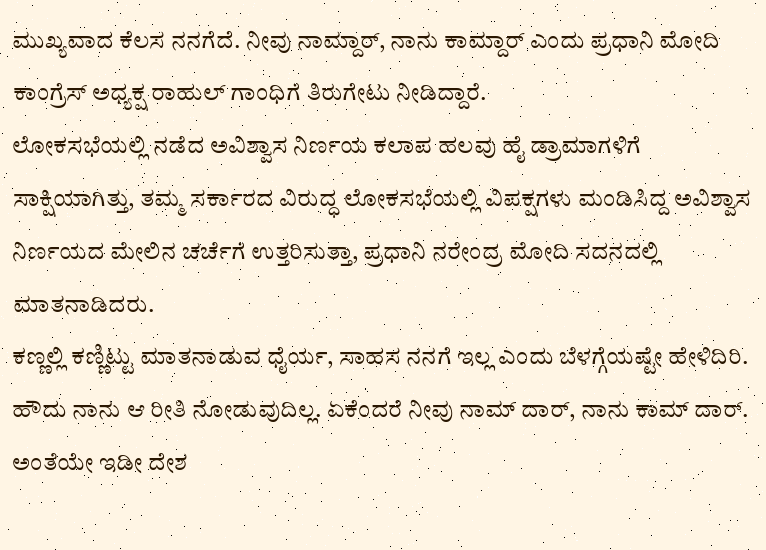ಮುಖ್ಯವಾದ ಕೆಲಸ ನನಗೆದೆ. ನೀವು ನಾಮ್ದಾರ್, ನಾನು ಕಾಮ್ದಾರ್ ಎಂದು ಪ್ರಧಾನಿ ಮೋದಿ ಕಾಂಗ್ರೆಸ್ ಅಧ್ಯಕ್ಷ ರಾಹುಲ್ ಗಾಂಧಿಗೆ ತಿರುಗೇಟು ನೀಡಿದ್ದಾರೆ.
ಲೋಕಸಭೆಯಲ್ಲಿ ನಡೆದ ಅವಿಶ್ವಾಸ ನಿರ್ಣಯ ಕಲಾಪ ಹಲವು ಹೈ ಡ್ರಾಮಾಗಳಿಗೆ ಸಾಕ್ಷಿಯಾಗಿತ್ತು, ತಮ್ಮ ಸರ್ಕಾರದ ವಿರುದ್ಧ ಲೋಕಸಭೆಯಲ್ಲಿ ವಿಪಕ್ಷಗಳು ಮಂಡಿಸಿದ್ದ ಅವಿಶ್ವಾಸ ನಿರ್ಣಯದ ಮೇಲಿನ ಚರ್ಚೆಗೆ ಉತ್ತರಿಸುತ್ತಾ, ಪ್ರಧಾನಿ ನರೇಂದ್ರ ಮೋದಿ ಸದನದಲ್ಲಿ ಮಾತನಾಡಿದರು.
ಕಣ್ಣಲ್ಲಿ ಕಣ್ಣಿಟ್ಟು ಮಾತನಾಡುವ ಧೈರ್ಯ, ಸಾಹಸ ನನಗೆ ಇಲ್ಲ ಎಂದು ಬೆಳಗ್ಗೆಯಷ್ಟೇ ಹೇಳಿದಿರಿ. ಹೌದು ನಾನು ಆ ರೀತಿ ನೋಡುವುದಿಲ್ಲ. ಏಕೆಂದರೆ ನೀವು ನಾಮ್ ದಾರ್, ನಾನು ಕಾಮ್ ದಾರ್.  ಅಂತೆಯೇ ಇಡೀ ದೇಶ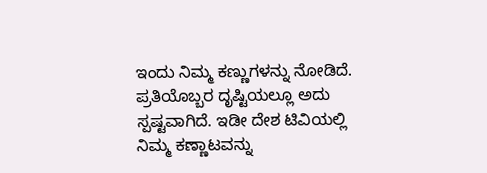ಇಂದು ನಿಮ್ಮ ಕಣ್ಣುಗಳನ್ನು ನೋಡಿದೆ. ಪ್ರತಿಯೊಬ್ಬರ ದೃಷ್ಟಿಯಲ್ಲೂ ಅದು ಸ್ಪಷ್ಟವಾಗಿದೆ. ಇಡೀ ದೇಶ ಟಿವಿಯಲ್ಲಿ ನಿಮ್ಮ ಕಣ್ಣಾಟವನ್ನು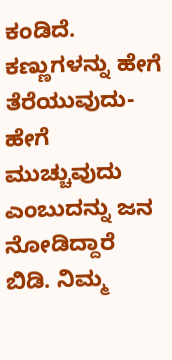ಕಂಡಿದೆ. ಕಣ್ಣುಗಳನ್ನು ಹೇಗೆ ತೆರೆಯುವುದು-ಹೇಗೆ ಮುಚ್ಚುವುದು ಎಂಬುದನ್ನು ಜನ ನೋಡಿದ್ದಾರೆ ಬಿಡಿ. ನಿಮ್ಮ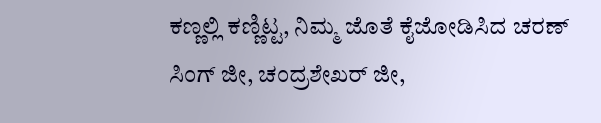ಕಣ್ಣಲ್ಲಿ ಕಣ್ಣಿಟ್ಟ, ನಿಮ್ಮ ಜೊತೆ ಕೈಜೋಡಿಸಿದ ಚರಣ್ ಸಿಂಗ್ ಜೀ, ಚಂದ್ರಶೇಖರ್ ಜೀ,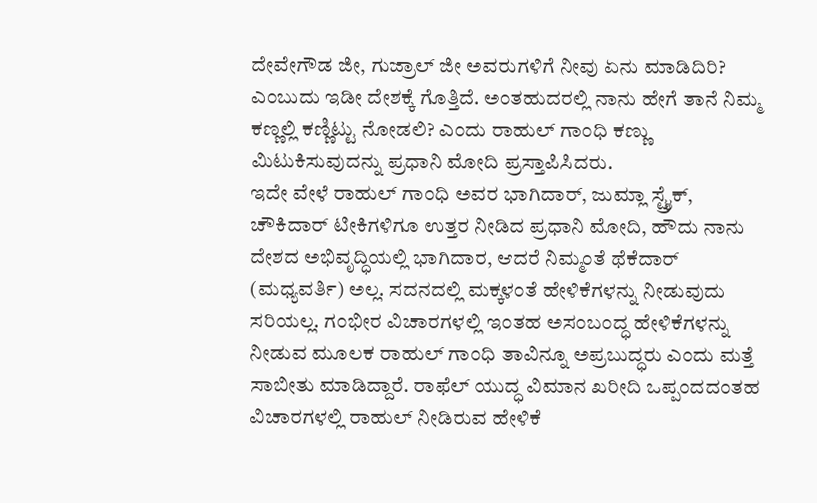ದೇವೇಗೌಡ ಜೀ, ಗುಜ್ರಾಲ್ ಜೀ ಅವರುಗಳಿಗೆ ನೀವು ಏನು ಮಾಡಿದಿರಿ? ಎಂಬುದು ಇಡೀ ದೇಶಕ್ಕೆ ಗೊತ್ತಿದೆ. ಅಂತಹುದರಲ್ಲಿ ನಾನು ಹೇಗೆ ತಾನೆ ನಿಮ್ಮ ಕಣ್ಣಲ್ಲಿ ಕಣ್ಣಿಟ್ಟು ನೋಡಲಿ? ಎಂದು ರಾಹುಲ್ ಗಾಂಧಿ ಕಣ್ಣು ಮಿಟುಕಿಸುವುದನ್ನು ಪ್ರಧಾನಿ ಮೋದಿ ಪ್ರಸ್ತಾಪಿಸಿದರು.
ಇದೇ ವೇಳೆ ರಾಹುಲ್ ಗಾಂಧಿ ಅವರ ಭಾಗಿದಾರ್, ಜುಮ್ಲಾ ಸ್ಟ್ರೈಕ್, ಚೌಕಿದಾರ್ ಟೀಕಿಗಳಿಗೂ ಉತ್ತರ ನೀಡಿದ ಪ್ರಧಾನಿ ಮೋದಿ, ಹೌದು ನಾನು ದೇಶದ ಅಭಿವೃದ್ಧಿಯಲ್ಲಿ ಭಾಗಿದಾರ, ಆದರೆ ನಿಮ್ಮಂತೆ ಥೆಕೆದಾರ್ (ಮಧ್ಯವರ್ತಿ) ಅಲ್ಲ. ಸದನದಲ್ಲಿ ಮಕ್ಕಳಂತೆ ಹೇಳಿಕೆಗಳನ್ನು ನೀಡುವುದು ಸರಿಯಲ್ಲ. ಗಂಭೀರ ವಿಚಾರಗಳಲ್ಲಿ ಇಂತಹ ಅಸಂಬಂದ್ಧ ಹೇಳಿಕೆಗಳನ್ನು ನೀಡುವ ಮೂಲಕ ರಾಹುಲ್ ಗಾಂಧಿ ತಾವಿನ್ನೂ ಅಪ್ರಬುದ್ಧರು ಎಂದು ಮತ್ತೆ ಸಾಬೀತು ಮಾಡಿದ್ದಾರೆ. ರಾಫೆಲ್ ಯುದ್ಧ ವಿಮಾನ ಖರೀದಿ ಒಪ್ಪಂದದಂತಹ ವಿಚಾರಗಳಲ್ಲಿ ರಾಹುಲ್ ನೀಡಿರುವ ಹೇಳಿಕೆ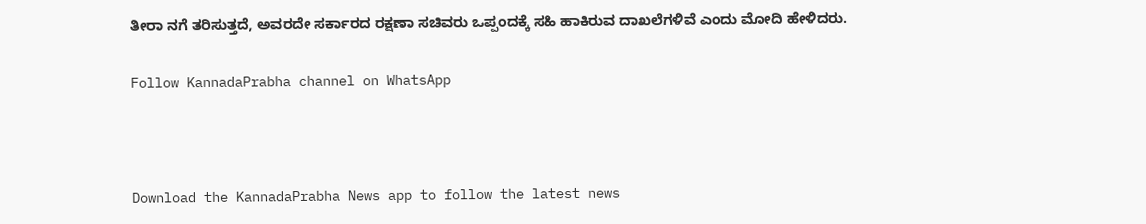ತೀರಾ ನಗೆ ತರಿಸುತ್ತದೆ, ಅವರದೇ ಸರ್ಕಾರದ ರಕ್ಷಣಾ ಸಚಿವರು ಒಪ್ಪಂದಕ್ಕೆ ಸಹಿ ಹಾಕಿರುವ ದಾಖಲೆಗಳಿವೆ ಎಂದು ಮೋದಿ ಹೇಳಿದರು.

Follow KannadaPrabha channel on WhatsApp



Download the KannadaPrabha News app to follow the latest news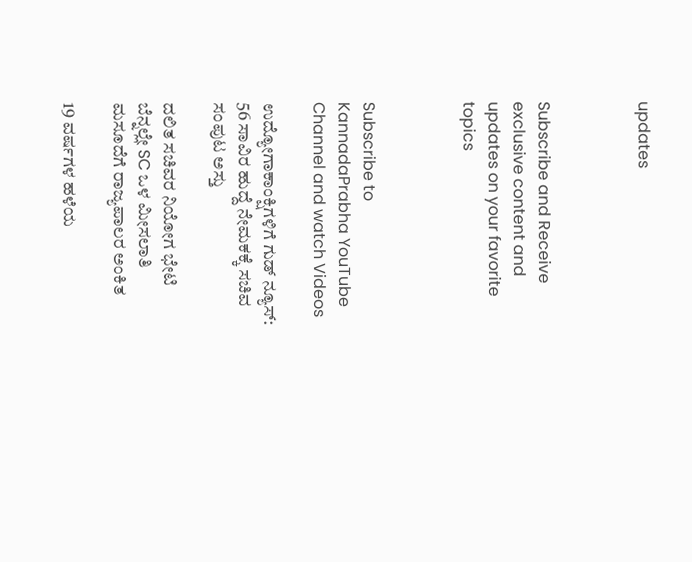updates



Subscribe and Receive exclusive content and updates on your favorite topics



Subscribe to KannadaPrabha YouTube Channel and watch Videos

ಉದ್ಯೋಗಾಕಾಂಕ್ಷಿಗಳಿಗೆ ಗುಡ್ ನ್ಯೂಸ್: 56 ಸಾವಿರ ಹುದ್ದೆ ನೇಮಕಕ್ಕೆ ಸಚಿವ ಸಂಪುಟ ಅಸ್ತು

ದಲಿತ ಸಚಿವರ ನಿಯೋಗ ಭೇಟಿ ಬೆನ್ನಲ್ಲೇ SC ಒಳ ಮೀಸಲಾತಿ ಮಸೂದೆಗೆ ರಾಜ್ಯಪಾಲರ ಅಂಕಿತ

19 ವರ್ಷಗಳ ಹಳೆಯ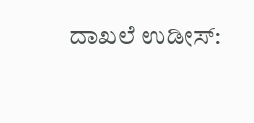ದಾಖಲೆ ಉಡೀಸ್: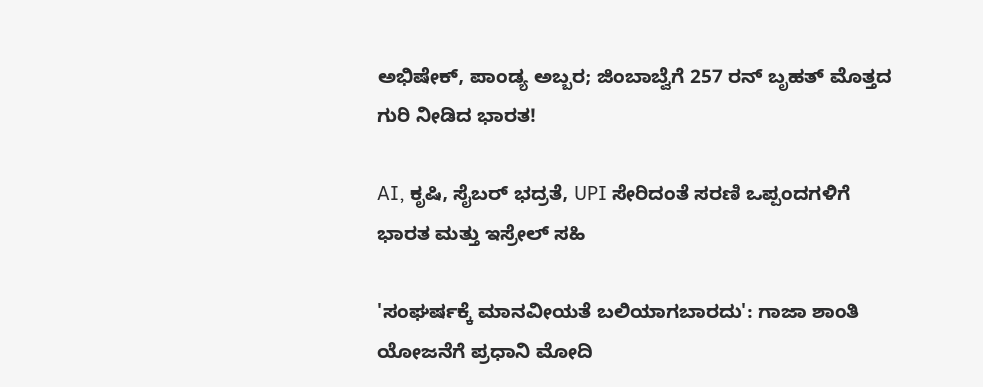ಅಭಿಷೇಕ್, ಪಾಂಡ್ಯ ಅಬ್ಬರ; ಜಿಂಬಾಬ್ವೆಗೆ 257 ರನ್‌ ಬೃಹತ್ ಮೊತ್ತದ ಗುರಿ ನೀಡಿದ ಭಾರತ!

AI, ಕೃಷಿ, ಸೈಬರ್ ಭದ್ರತೆ, UPI ಸೇರಿದಂತೆ ಸರಣಿ ಒಪ್ಪಂದಗಳಿಗೆ ಭಾರತ ಮತ್ತು ಇಸ್ರೇಲ್ ಸಹಿ

'ಸಂಘರ್ಷಕ್ಕೆ ಮಾನವೀಯತೆ ಬಲಿಯಾಗಬಾರದು': ಗಾಜಾ ಶಾಂತಿ ಯೋಜನೆಗೆ ಪ್ರಧಾನಿ ಮೋದಿ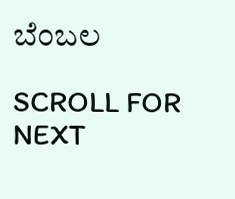ಬೆಂಬಲ

SCROLL FOR NEXT